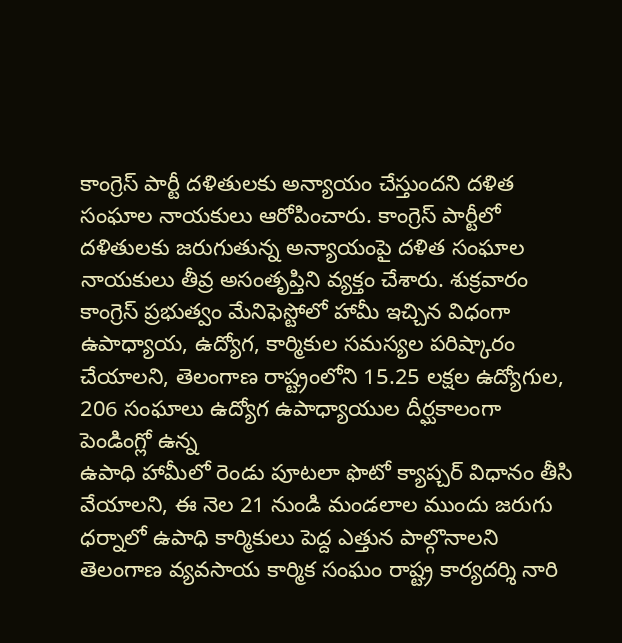కాంగ్రెస్ పార్టీ దళితులకు అన్యాయం చేస్తుందని దళిత సంఘాల నాయకులు ఆరోపించారు. కాంగ్రెస్ పార్టీలో దళితులకు జరుగుతున్న అన్యాయంపై దళిత సంఘాల నాయకులు తీవ్ర అసంతృప్తిని వ్యక్తం చేశారు. శుక్రవారం
కాంగ్రెస్ ప్రభుత్వం మేనిఫెస్టోలో హామీ ఇచ్చిన విధంగా ఉపాధ్యాయ, ఉద్యోగ, కార్మికుల సమస్యల పరిష్కారం చేయాలని, తెలంగాణ రాష్ట్రంలోని 15.25 లక్షల ఉద్యోగుల, 206 సంఘాలు ఉద్యోగ ఉపాధ్యాయుల దీర్ఘకాలంగా పెండింగ్లో ఉన్న
ఉపాధి హామీలో రెండు పూటలా ఫొటో క్యాప్చర్ విధానం తీసి వేయాలని, ఈ నెల 21 నుండి మండలాల ముందు జరుగు ధర్నాలో ఉపాధి కార్మికులు పెద్ద ఎత్తున పాల్గొనాలని తెలంగాణ వ్యవసాయ కార్మిక సంఘం రాష్ట్ర కార్యదర్శి నారి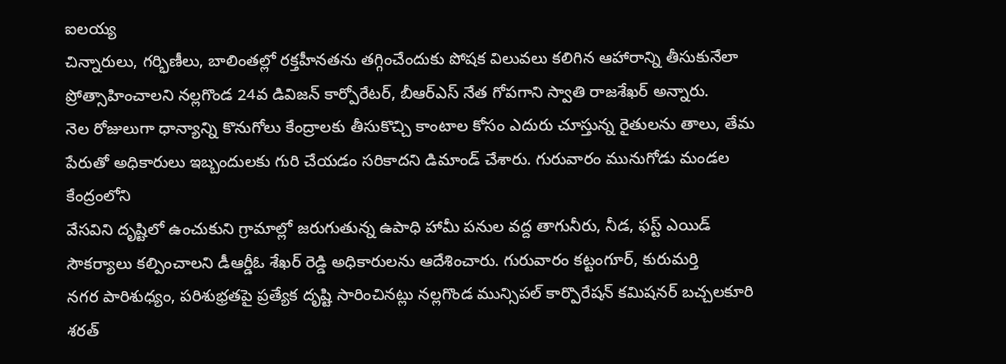ఐలయ్య
చిన్నారులు, గర్భిణీలు, బాలింతల్లో రక్తహీనతను తగ్గించేందుకు పోషక విలువలు కలిగిన ఆహారాన్ని తీసుకునేలా ప్రోత్సాహించాలని నల్లగొండ 24వ డివిజన్ కార్పోరేటర్, బీఆర్ఎస్ నేత గోపగాని స్వాతి రాజశేఖర్ అన్నారు.
నెల రోజులుగా ధాన్యాన్ని కొనుగోలు కేంద్రాలకు తీసుకొచ్చి కాంటాల కోసం ఎదురు చూస్తున్న రైతులను తాలు, తేమ పేరుతో అధికారులు ఇబ్బందులకు గురి చేయడం సరికాదని డిమాండ్ చేశారు. గురువారం మునుగోడు మండల కేంద్రంలోని
వేసవిని దృష్టిలో ఉంచుకుని గ్రామాల్లో జరుగుతున్న ఉపాధి హామీ పనుల వద్ద తాగునీరు, నీడ, ఫస్ట్ ఎయిడ్ సౌకర్యాలు కల్పించాలని డీఆర్డీఓ శేఖర్ రెడ్డి అధికారులను ఆదేశించారు. గురువారం కట్టంగూర్, కురుమర్తి
నగర పారిశుధ్యం, పరిశుభ్రతపై ప్రత్యేక దృష్టి సారించినట్లు నల్లగొండ మున్సిపల్ కార్పొరేషన్ కమిషనర్ బచ్చలకూరి శరత్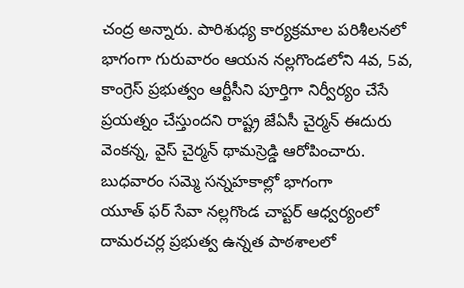చంద్ర అన్నారు. పారిశుధ్య కార్యక్రమాల పరిశీలనలో భాగంగా గురువారం ఆయన నల్లగొండలోని 4వ, 5వ,
కాంగ్రెస్ ప్రభుత్వం ఆర్టీసీని పూర్తిగా నిర్వీర్యం చేసే ప్రయత్నం చేస్తుందని రాష్ట్ర జేఏసీ చైర్మన్ ఈదురు వెంకన్న, వైస్ చైర్మన్ థామస్రెడ్డి ఆరోపించారు. బుధవారం సమ్మె సన్నహకాల్లో భాగంగా
యూత్ ఫర్ సేవా నల్లగొండ చాప్టర్ ఆధ్వర్యంలో దామరచర్ల ప్రభుత్వ ఉన్నత పాఠశాలలో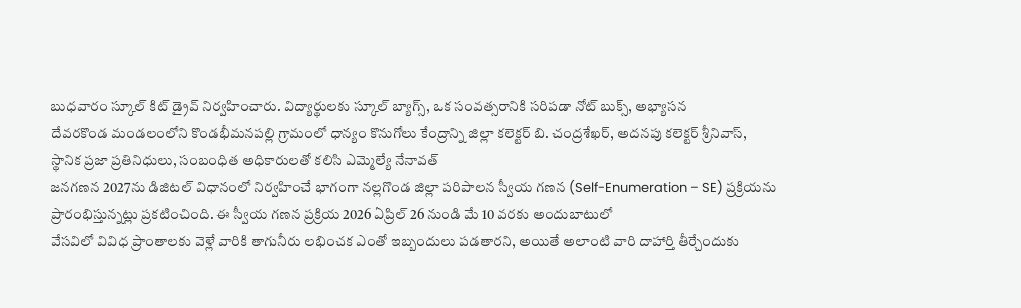బుధవారం స్కూల్ కిట్ డ్రైవ్ నిర్వహించారు. విద్యార్థులకు స్కూల్ బ్యాగ్స్, ఒక సంవత్సరానికి సరిపడా నోట్ బుక్స్, అభ్యాసన
దేవరకొండ మండలంలోని కొండభీమనపల్లి గ్రామంలో ధాన్యం కొనుగోలు కేంద్రాన్ని జిల్లా కలెక్టర్ బి. చంద్రశేఖర్, అదనపు కలెక్టర్ శ్రీనివాస్, స్థానిక ప్రజా ప్రతినిధులు, సంబంధిత అధికారులతో కలిసి ఎమ్మెల్యే నేనావత్
జనగణన 2027ను డిజిటల్ విధానంలో నిర్వహించే భాగంగా నల్లగొండ జిల్లా పరిపాలన స్వీయ గణన (Self-Enumeration – SE) ప్రక్రియను ప్రారంభిస్తున్నట్లు ప్రకటించింది. ఈ స్వీయ గణన ప్రక్రియ 2026 ఏప్రిల్ 26 నుండి మే 10 వరకు అందుబాటులో
వేసవిలో వివిధ ప్రాంతాలకు వెళ్లే వారికి తాగునీరు లభించక ఎంతో ఇబ్బందులు పడతారని, అయితే అలాంటి వారి దాహార్తి తీర్చేందుకు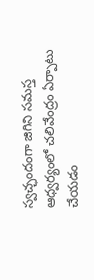స్వచ్ఛందంగా జిగిని సమస్త ఆధ్వర్యంలో చలివేంద్రం ఏర్పాటు చేయడం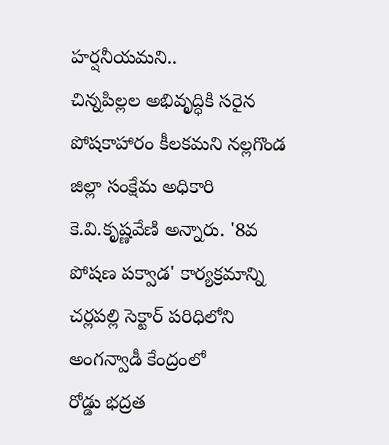హర్షనీయమని..
చిన్నపిల్లల అభివృద్ధికి సరైన పోషకాహారం కీలకమని నల్లగొండ జిల్లా సంక్షేమ అధికారి కె.వి.కృష్ణవేణి అన్నారు. '8వ పోషణ పక్వాడ' కార్యక్రమాన్ని చర్లపల్లి సెక్టార్ పరిధిలోని అంగన్వాడీ కేంద్రంలో
రోడ్డు భద్రత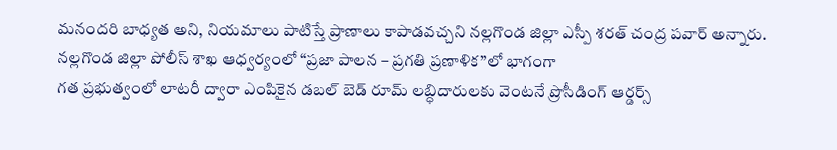మనందరి బాధ్యత అని, నియమాలు పాటిస్తే ప్రాణాలు కాపాడవచ్చని నల్లగొండ జిల్లా ఎస్పీ శరత్ చంద్ర పవార్ అన్నారు. నల్లగొండ జిల్లా పోలీస్ శాఖ ఆధ్వర్యంలో “ప్రజా పాలన – ప్రగతి ప్రణాళిక”లో భాగంగా
గత ప్రభుత్వంలో లాటరీ ద్వారా ఎంపికైన డబల్ బెడ్ రూమ్ లబ్ధిదారులకు వెంటనే ప్రొసీడింగ్ ఆర్డర్స్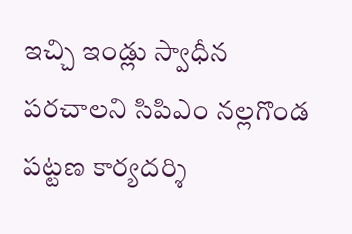ఇచ్చి ఇండ్లు స్వాధీన పరచాలని సిపిఎం నల్లగొండ పట్టణ కార్యదర్శి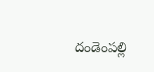దండెంపల్లి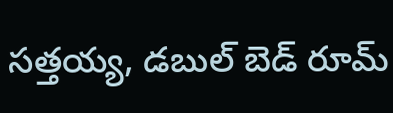సత్తయ్య, డబుల్ బెడ్ రూమ్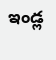ఇండ్ల